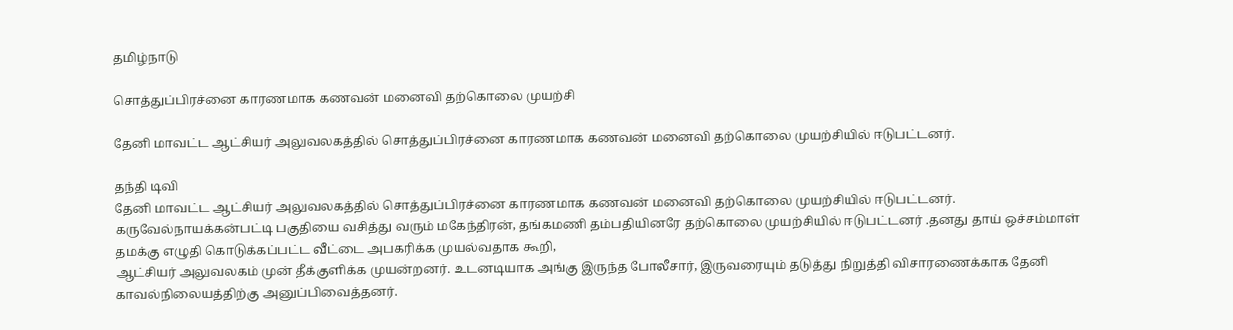தமிழ்நாடு

சொத்துப்பிரச்னை காரணமாக கணவன் மனைவி தற்கொலை முயற்சி

தேனி மாவட்ட ஆட்சியர் அலுவலகத்தில் சொத்துப்பிரச்னை காரணமாக கணவன் மனைவி தற்கொலை முயற்சியில் ஈடுபட்டனர்.

தந்தி டிவி
தேனி மாவட்ட ஆட்சியர் அலுவலகத்தில் சொத்துப்பிரச்னை காரணமாக கணவன் மனைவி தற்கொலை முயற்சியில் ஈடுபட்டனர். கருவேல்நாயக்கன்பட்டி பகுதியை வசித்து வரும் மகேந்திரன், தங்கமணி தம்பதியினரே தற்கொலை முயற்சியில் ஈடுபட்டனர் .தனது தாய் ஒச்சம்மாள் தமக்கு எழுதி கொடுக்கப்பட்ட வீட்டை அபகரிக்க முயல்வதாக கூறி,
ஆட்சியர் அலுவலகம் முன் தீக்குளிக்க முயன்றனர். உடனடியாக அங்கு இருந்த போலீசார், இருவரையும் தடுத்து நிறுத்தி விசாரணைக்காக தேனி காவல்நிலையத்திற்கு அனுப்பிவைத்தனர்.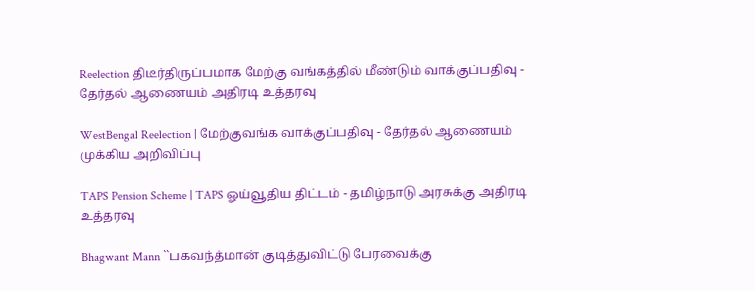Reelection திடீர்திருப்பமாக மேற்கு வங்கத்தில் மீண்டும் வாக்குப்பதிவு - தேர்தல் ஆணையம் அதிரடி உத்தரவு

WestBengal Reelection | மேற்குவங்க வாக்குப்பதிவு - தேர்தல் ஆணையம் முக்கிய அறிவிப்பு

TAPS Pension Scheme | TAPS ஓய்வூதிய திட்டம் - தமிழ்நாடு அரசுக்கு அதிரடி உத்தரவு

Bhagwant Mann ``பகவந்த்மான் குடித்துவிட்டு பேரவைக்கு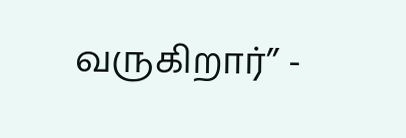வருகிறார்’’ -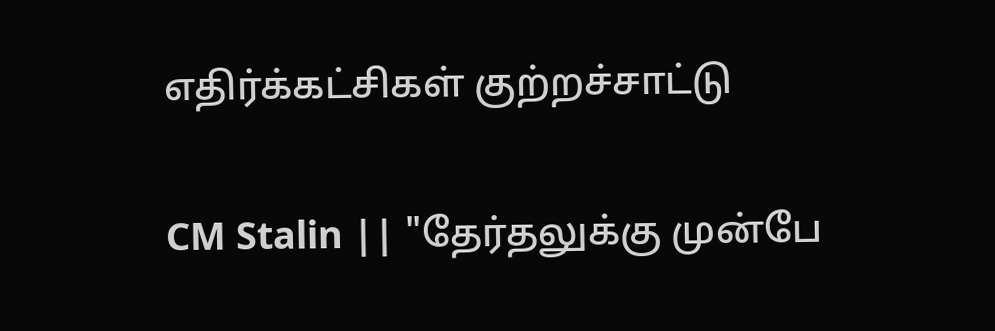எதிர்க்கட்சிகள் குற்றச்சாட்டு

CM Stalin || "தேர்தலுக்கு முன்பே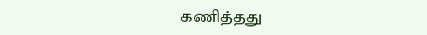கணித்தது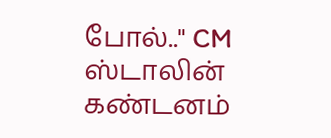போல்.." CM ஸ்டாலின் கண்டனம்